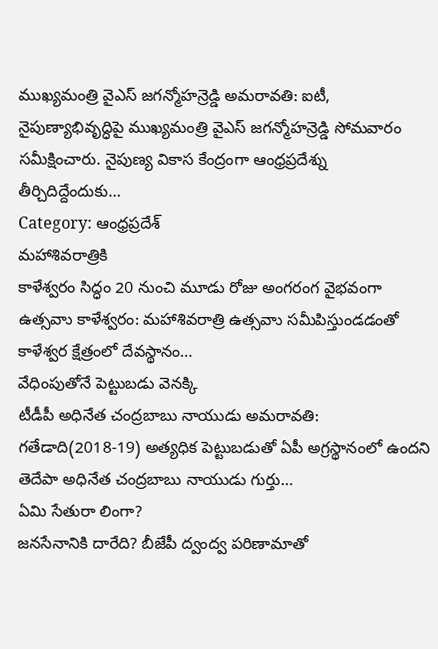ముఖ్యమంత్రి వైఎస్ జగన్మోహన్రెడ్డి అమరావతి: ఐటీ, నైపుణ్యాభివృద్ధిపై ముఖ్యమంత్రి వైఎస్ జగన్మోహన్రెడ్డి సోమవారం సమీక్షించారు. నైపుణ్య వికాస కేంద్రంగా ఆంధ్రప్రదేశ్ను తీర్చిదిద్దేందుకు…
Category: ఆంధ్రప్రదేశ్
మహాశివరాత్రికి
కాళేశ్వరం సిద్ధం 20 నుంచి మూడు రోజు అంగరంగ వైభవంగా ఉత్సవాు కాళేశ్వరం: మహాశివరాత్రి ఉత్సవాు సమీపిస్తుండడంతో కాళేశ్వర క్షేత్రంలో దేవస్థానం…
వేధింపుతోనే పెట్టుబడు వెనక్కి
టీడీపీ అధినేత చంద్రబాబు నాయుడు అమరావతి: గతేడాది(2018-19) అత్యధిక పెట్టుబడుతో ఏపీ అగ్రస్థానంలో ఉందని తెదేపా అధినేత చంద్రబాబు నాయుడు గుర్తు…
ఏమి సేతురా లింగా?
జనసేనానికి దారేది? బీజేపీ ద్వంద్వ పరిణామాతో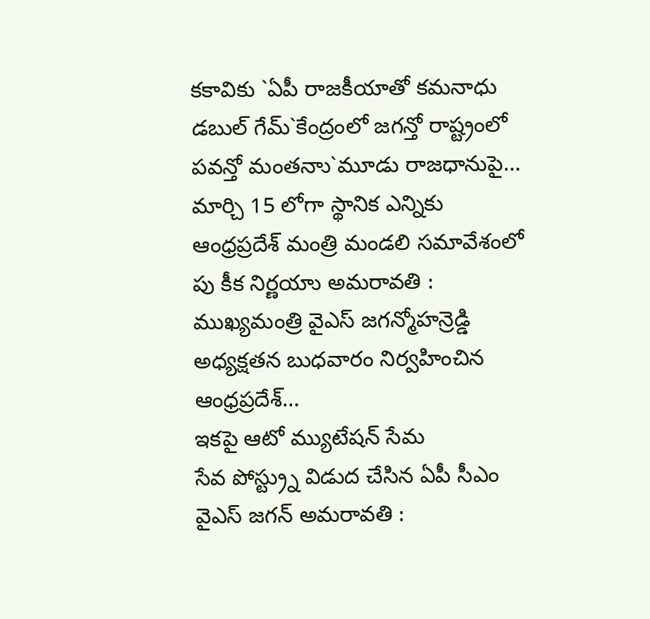కకావికు `ఏపీ రాజకీయాతో కమనాధు డబుల్ గేమ్`కేంద్రంలో జగన్తో రాష్ట్రంలో పవన్తో మంతనాు`మూడు రాజధానుపై…
మార్చి 15 లోగా స్థానిక ఎన్నికు
ఆంధ్రప్రదేశ్ మంత్రి మండలి సమావేశంలో పు కీక నిర్ణయాు అమరావతి : ముఖ్యమంత్రి వైఎస్ జగన్మోహన్రెడ్డి అధ్యక్షతన బుధవారం నిర్వహించిన ఆంధ్రప్రదేశ్…
ఇకపై ఆటో మ్యుటేషన్ సేమ
సేవ పోస్ట్ర్ను విడుద చేసిన ఏపీ సీఎం వైఎస్ జగన్ అమరావతి :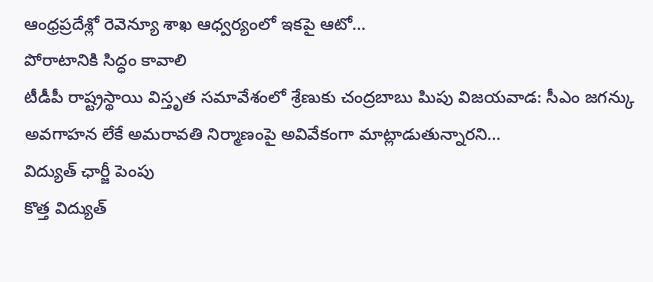ఆంధ్రప్రదేశ్లో రెవెన్యూ శాఖ ఆధ్వర్యంలో ఇకపై ఆటో…
పోరాటానికి సిద్ధం కావాలి
టీడీపీ రాష్ట్రస్థాయి విస్తృత సమావేశంలో శ్రేణుకు చంద్రబాబు పిుపు విజయవాడ: సీఎం జగన్కు అవగాహన లేకే అమరావతి నిర్మాణంపై అవివేకంగా మాట్లాడుతున్నారని…
విద్యుత్ ఛార్జీ పెంపు
కొత్త విద్యుత్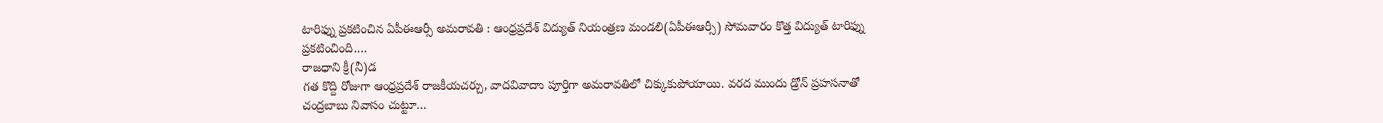టారిఫ్ను ప్రకటించిన ఏపీఈఆర్సీ అమరావతి : ఆంధ్రప్రదేశ్ విద్యుత్ నియంత్రణ మండలి(ఏపీఈఆర్సీ) సోమవారం కొత్త విద్యుత్ టారిఫ్ను ప్రకటించింది.…
రాజధాని క్రీ(నీ)డ
గత కొద్ది రోజుగా ఆంధ్రప్రదేశ్ రాజకీయచర్చు, వాదవివాదాు పూర్తిగా అమరావతిలో చిక్కుకుపోయాయి. వరద ముందు డ్రోన్ ప్రహసనాతో చంద్రబాబు నివాసం చుట్టూ…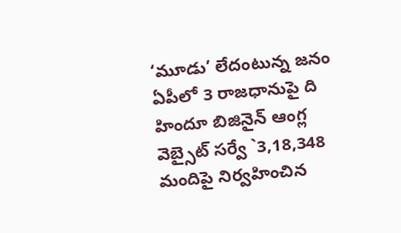‘మూడు’ లేదంటున్న జనం
ఏపీలో 3 రాజధానుపై ది హిందూ బిజినైన్ ఆంగ్ల వెబ్సైట్ సర్వే `3,18,348 మందిపై నిర్వహించిన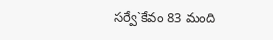సర్వే`కేవం 83 మంది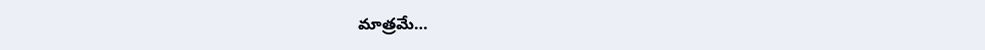మాత్రమే…